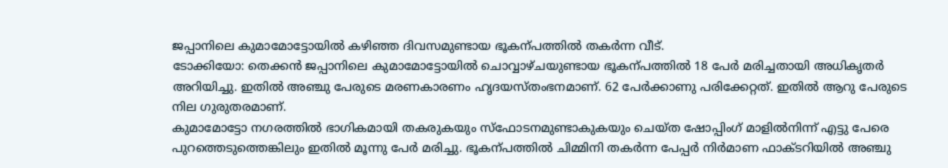ജപ്പാനിലെ കുമാമോട്ടോയിൽ കഴിഞ്ഞ ദിവസമുണ്ടായ ഭൂകന്പത്തിൽ തകർന്ന വീട്.
ടോക്കിയോ: തെക്കൻ ജപ്പാനിലെ കുമാമോട്ടോയിൽ ചൊവ്വാഴ്ചയുണ്ടായ ഭൂകന്പത്തിൽ 18 പേർ മരിച്ചതായി അധികൃതർ അറിയിച്ചു. ഇതിൽ അഞ്ചു പേരുടെ മരണകാരണം ഹൃദയസ്തംഭനമാണ്. 62 പേർക്കാണു പരിക്കേറ്റത്. ഇതിൽ ആറു പേരുടെ നില ഗുരുതരമാണ്.
കുമാമോട്ടോ നഗരത്തിൽ ഭാഗികമായി തകരുകയും സ്ഫോടനമുണ്ടാകുകയും ചെയ്ത ഷോപ്പിംഗ് മാളിൽനിന്ന് എട്ടു പേരെ പുറത്തെടുത്തെങ്കിലും ഇതിൽ മൂന്നു പേർ മരിച്ചു. ഭൂകന്പത്തിൽ ചിമ്മിനി തകർന്ന പേപ്പർ നിർമാണ ഫാക്ടറിയിൽ അഞ്ചു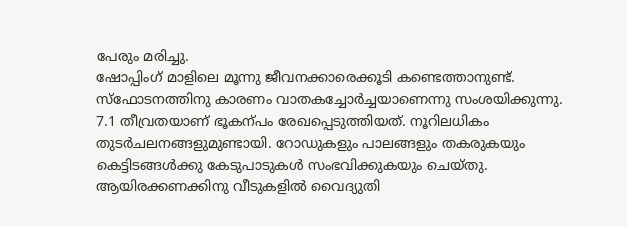പേരും മരിച്ചു.
ഷോപ്പിംഗ് മാളിലെ മൂന്നു ജീവനക്കാരെക്കൂടി കണ്ടെത്താനുണ്ട്. സ്ഫോടനത്തിനു കാരണം വാതകച്ചോർച്ചയാണെന്നു സംശയിക്കുന്നു.
7.1 തീവ്രതയാണ് ഭൂകന്പം രേഖപ്പെടുത്തിയത്. നൂറിലധികം തുടർചലനങ്ങളുമുണ്ടായി. റോഡുകളും പാലങ്ങളും തകരുകയും കെട്ടിടങ്ങൾക്കു കേടുപാടുകൾ സംഭവിക്കുകയും ചെയ്തു. ആയിരക്കണക്കിനു വീടുകളിൽ വൈദ്യുതി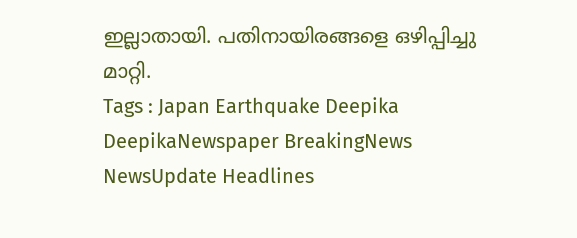ഇല്ലാതായി. പതിനായിരങ്ങളെ ഒഴിപ്പിച്ചു മാറ്റി.
Tags : Japan Earthquake Deepika DeepikaNewspaper BreakingNews NewsUpdate Headlines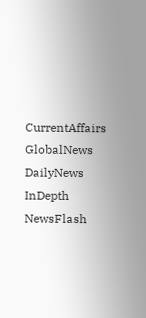CurrentAffairs GlobalNews DailyNews InDepth NewsFlash